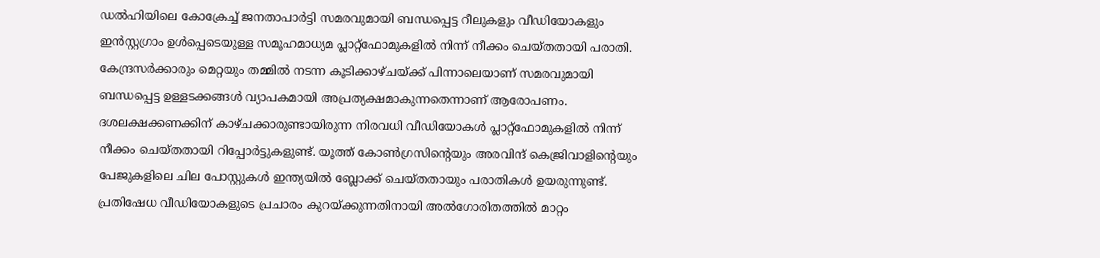ഡൽഹിയിലെ കോക്രേച്ച് ജനതാപാർട്ടി സമരവുമായി ബന്ധപ്പെട്ട റീലുകളും വീഡിയോകളും ഇൻസ്റ്റഗ്രാം ഉൾപ്പെടെയുള്ള സമൂഹമാധ്യമ പ്ലാറ്റ്ഫോമുകളിൽ നിന്ന് നീക്കം ചെയ്തതായി പരാതി. കേന്ദ്രസർക്കാരും മെറ്റയും തമ്മിൽ നടന്ന കൂടിക്കാഴ്ചയ്ക്ക് പിന്നാലെയാണ് സമരവുമായി ബന്ധപ്പെട്ട ഉള്ളടക്കങ്ങൾ വ്യാപകമായി അപ്രത്യക്ഷമാകുന്നതെന്നാണ് ആരോപണം.
ദശലക്ഷക്കണക്കിന് കാഴ്ചക്കാരുണ്ടായിരുന്ന നിരവധി വീഡിയോകൾ പ്ലാറ്റ്ഫോമുകളിൽ നിന്ന് നീക്കം ചെയ്തതായി റിപ്പോർട്ടുകളുണ്ട്. യൂത്ത് കോൺഗ്രസിന്റെയും അരവിന്ദ് കെജ്രിവാളിന്റെയും പേജുകളിലെ ചില പോസ്റ്റുകൾ ഇന്ത്യയിൽ ബ്ലോക്ക് ചെയ്തതായും പരാതികൾ ഉയരുന്നുണ്ട്.
പ്രതിഷേധ വീഡിയോകളുടെ പ്രചാരം കുറയ്ക്കുന്നതിനായി അൽഗോരിതത്തിൽ മാറ്റം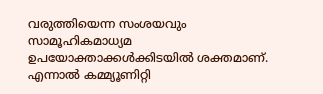വരുത്തിയെന്ന സംശയവും സാമൂഹികമാധ്യമ ഉപയോക്താക്കൾക്കിടയിൽ ശക്തമാണ്. എന്നാൽ കമ്മ്യൂണിറ്റി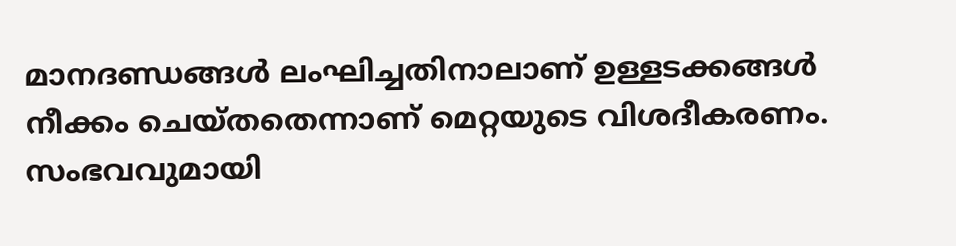മാനദണ്ഡങ്ങൾ ലംഘിച്ചതിനാലാണ് ഉള്ളടക്കങ്ങൾ നീക്കം ചെയ്തതെന്നാണ് മെറ്റയുടെ വിശദീകരണം.
സംഭവവുമായി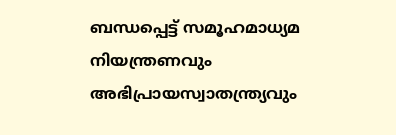ബന്ധപ്പെട്ട് സമൂഹമാധ്യമ നിയന്ത്രണവും അഭിപ്രായസ്വാതന്ത്ര്യവും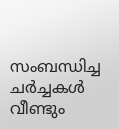സംബന്ധിച്ച ചർച്ചകൾ വീണ്ടും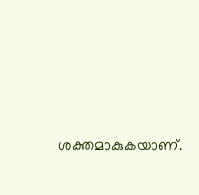ശക്തമാകുകയാണ്.